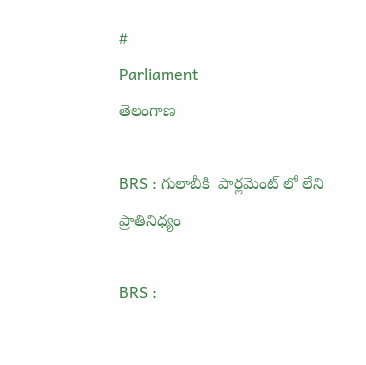#
Parliament
తెలంగాణ

BRS : గులాబీకి  పార్లమెంట్ లో లేని ప్రాతినిధ్యం

BRS :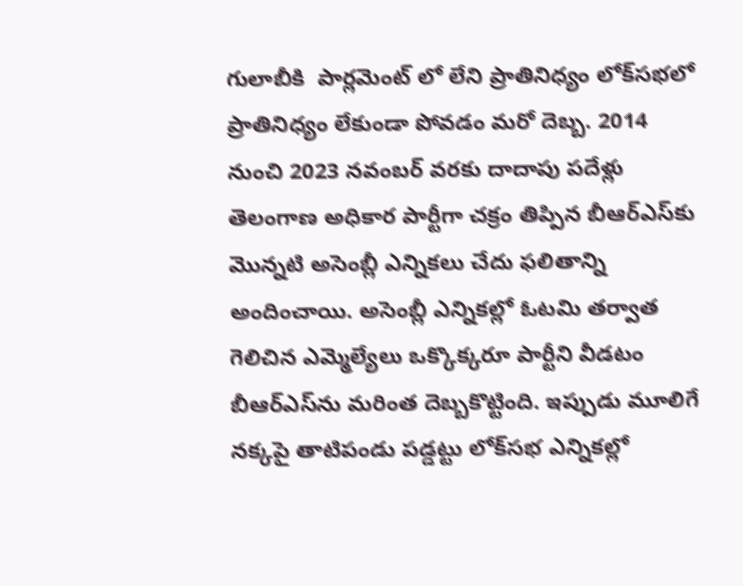గులాబీకి  పార్లమెంట్ లో లేని ప్రాతినిధ్యం లోక్‌సభలో ప్రాతినిధ్యం లేకుండా పోవడం మరో దెబ్బ. 2014 నుంచి 2023 నవంబర్‌ వరకు దాదాపు పదేళ్లు తెలంగాణ అధికార పార్టీగా చక్రం తిప్పిన బీఆర్‌ఎస్‌కు మొన్నటి అసెంబ్లీ ఎన్నికలు చేదు ఫలితాన్ని అందించాయి. అసెంబ్లీ ఎన్నికల్లో ఓటమి తర్వాత గెలిచిన ఎమ్మెల్యేలు ఒక్కొక్కరూ పార్టీని వీడటం బీఆర్‌ఎస్‌ను మరింత దెబ్బకొట్టింది. ఇప్పుడు మూలిగే నక్కపై తాటిపండు పడ్డట్టు లోక్‌సభ ఎన్నికల్లో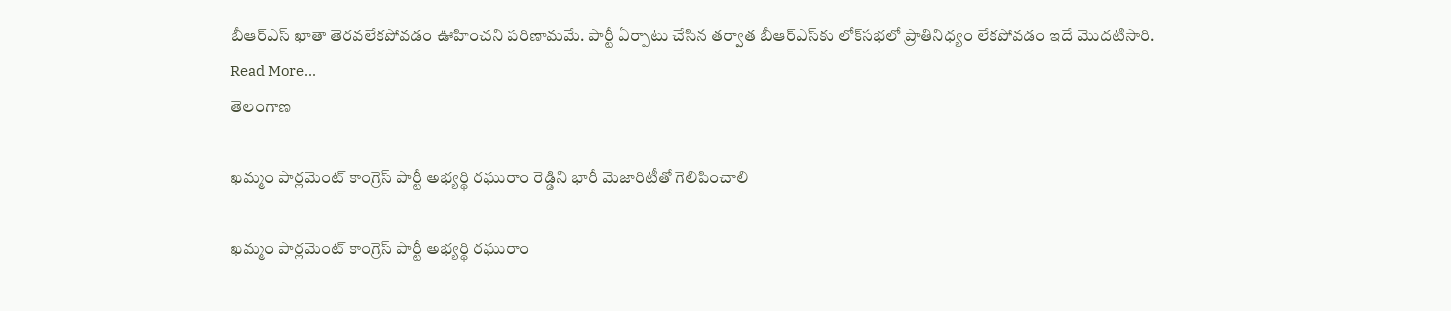బీఆర్‌ఎస్‌ ఖాతా తెరవలేకపోవడం ఊహించని పరిణామమే. పార్టీ ఏర్పాటు చేసిన తర్వాత బీఆర్‌ఎస్‌కు లోక్‌సభలో ప్రాతినిధ్యం లేకపోవడం ఇదే మొదటిసారి.
Read More...
తెలంగాణ

ఖమ్మం పార్లమెంట్ కాంగ్రెస్ పార్టీ అభ్యర్థి రఘురాం రెడ్డిని భారీ మెజారిటీతో గెలిపించాలి

ఖమ్మం పార్లమెంట్ కాంగ్రెస్ పార్టీ అభ్యర్థి రఘురాం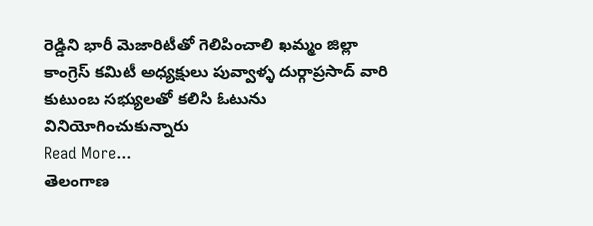రెడ్డిని భారీ మెజారిటీతో గెలిపించాలి ఖమ్మం జిల్లా కాంగ్రెస్ కమిటీ అధ్యక్షులు పువ్వాళ్ళ దుర్గాప్రసాద్ వారి కుటుంబ సభ్యులతో కలిసి ఓటును వినియోగించుకున్నారు
Read More...
తెలంగాణ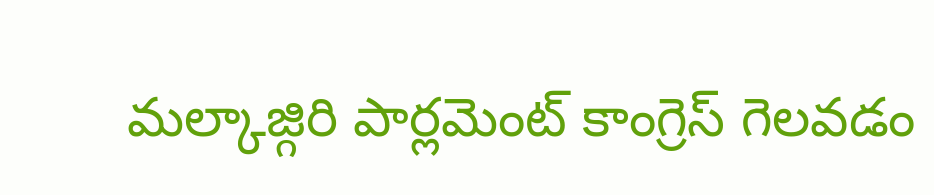మల్కాజ్గిరి పార్లమెంట్ కాంగ్రెస్ గెలవడం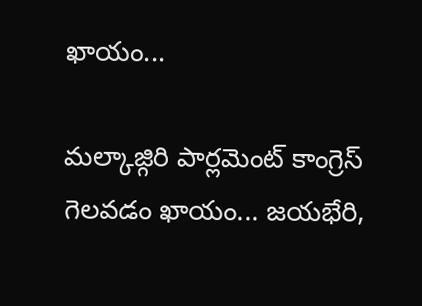ఖాయం...

మల్కాజ్గిరి పార్లమెంట్ కాంగ్రెస్ గెలవడం ఖాయం... జయభేరి,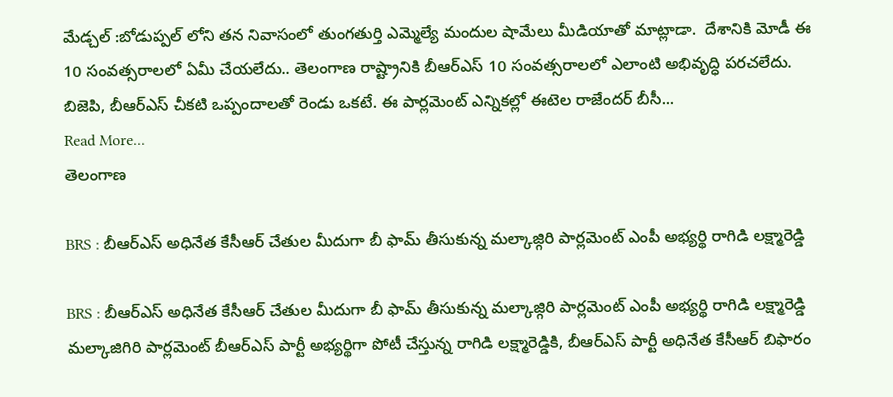మేడ్చల్ :బోడుప్పల్ లోని తన నివాసంలో తుంగతుర్తి ఎమ్మెల్యే మందుల షామేలు మీడియాతో మాట్లాడా.  దేశానికి మోడీ ఈ 10 సంవత్సరాలలో ఏమీ చేయలేదు.. తెలంగాణ రాష్ట్రానికి బీఆర్ఎస్ 10 సంవత్సరాలలో ఎలాంటి అభివృద్ధి పరచలేదు. బిజెపి, బీఆర్ఎస్ చీకటి ఒప్పందాలతో రెండు ఒకటే. ఈ పార్లమెంట్ ఎన్నికల్లో ఈటెల రాజేందర్ బీసీ...
Read More...
తెలంగాణ

BRS : బీఆర్ఎస్ అధినేత కేసీఆర్ చేతుల మీదుగా బీ ఫామ్ తీసుకున్న మల్కాజ్గిరి పార్లమెంట్ ఎంపీ అభ్యర్థి రాగిడి లక్ష్మారెడ్డి

BRS : బీఆర్ఎస్ అధినేత కేసీఆర్ చేతుల మీదుగా బీ ఫామ్ తీసుకున్న మల్కాజ్గిరి పార్లమెంట్ ఎంపీ అభ్యర్థి రాగిడి లక్ష్మారెడ్డి మల్కాజిగిరి పార్లమెంట్ బీఆర్ఎస్ పార్టీ అభ్యర్థిగా పోటీ చేస్తున్న రాగిడి లక్ష్మారెడ్డికి, బీఆర్ఎస్ పార్టీ అధినేత కేసీఆర్ బిఫారం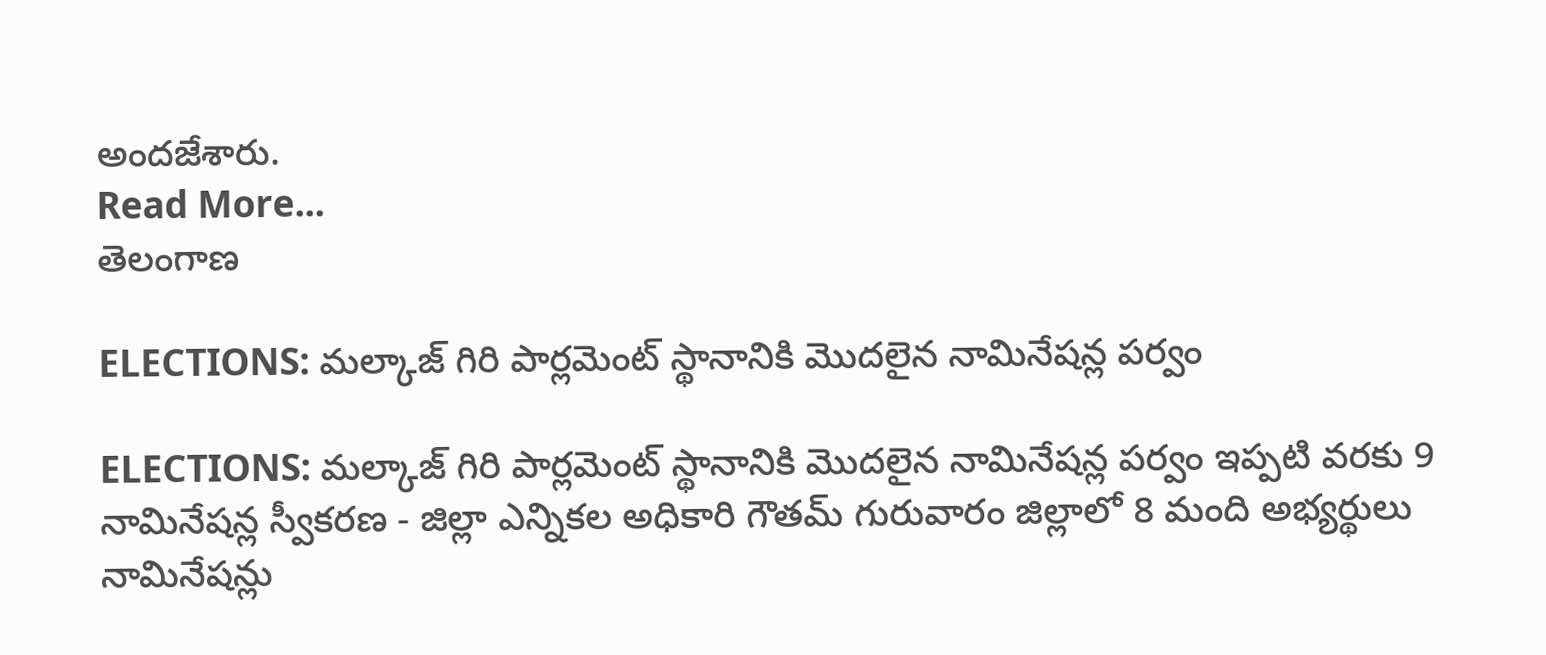అందజేశారు.
Read More...
తెలంగాణ

ELECTIONS: మల్కాజ్ గిరి పార్లమెంట్ స్థానానికి మొదలైన నామినేషన్ల పర్వం

ELECTIONS: మల్కాజ్ గిరి పార్లమెంట్ స్థానానికి మొదలైన నామినేషన్ల పర్వం ఇప్పటి వరకు 9 నామినేషన్ల స్వీకరణ - జిల్లా ఎన్నికల అధికారి గౌతమ్ గురువారం జిల్లాలో 8 మంది అభ్యర్థులు నామినేషన్లు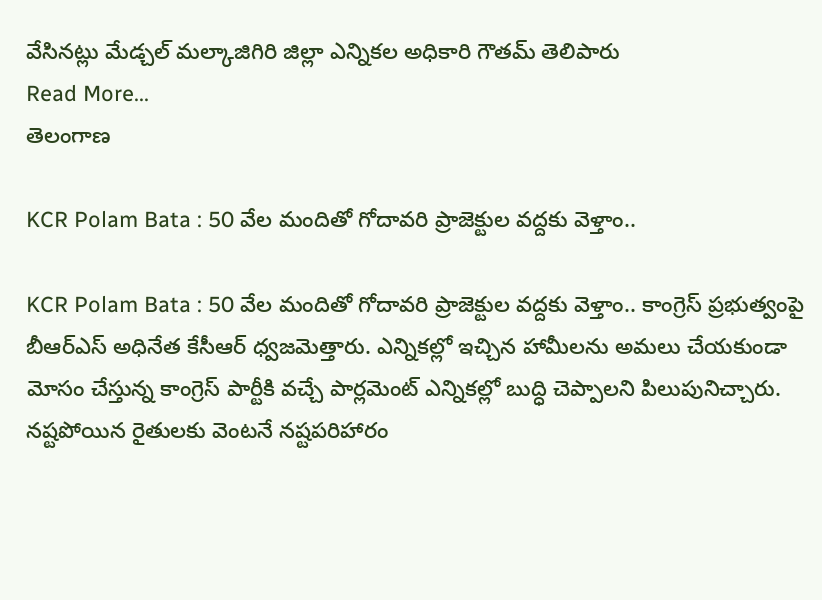వేసినట్లు మేడ్చల్ మల్కాజిగిరి జిల్లా ఎన్నికల అధికారి గౌతమ్ తెలిపారు
Read More...
తెలంగాణ

KCR Polam Bata : 50 వేల మందితో గోదావరి ప్రాజెక్టుల వద్దకు వెళ్తాం..

KCR Polam Bata : 50 వేల మందితో గోదావరి ప్రాజెక్టుల వద్దకు వెళ్తాం.. కాంగ్రెస్ ప్రభుత్వంపై బీఆర్ఎస్ అధినేత కేసీఆర్ ధ్వజమెత్తారు. ఎన్నికల్లో ఇచ్చిన హామీలను అమలు చేయకుండా మోసం చేస్తున్న కాంగ్రెస్ పార్టీకి వచ్చే పార్లమెంట్ ఎన్నికల్లో బుద్ధి చెప్పాలని పిలుపునిచ్చారు. నష్టపోయిన రైతులకు వెంటనే నష్టపరిహారం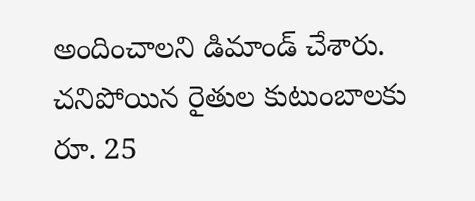అందించాలని డిమాండ్‌ చేశారు. చనిపోయిన రైతుల కుటుంబాలకు రూ. 25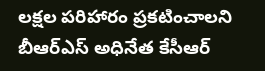లక్షల పరిహారం ప్రకటించాలని బీఆర్‌ఎస్‌ అధినేత కేసీఆర్‌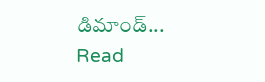డిమాండ్‌...
Read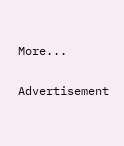More...

Advertisement